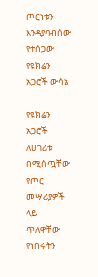ጦርነቱን እንዳያባብሰው የተሰጋው የዩክሬን አጋሮች ውሳኔ

የዩክሬን አጋሮች ለሀገሪቱ በሚሰጧቸው የጦር መሣሪያዎች ላይ ጥለዋቸው የነበሩትን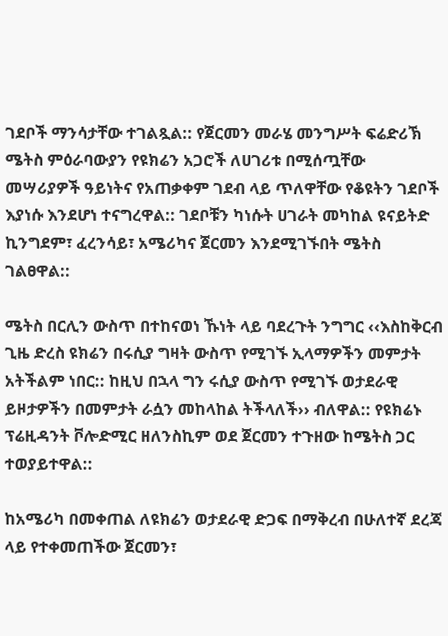ገደቦች ማንሳታቸው ተገልጿል:: የጀርመን መራሄ መንግሥት ፍሬድሪኽ ሜትስ ምዕራባውያን የዩክሬን አጋሮች ለሀገሪቱ በሚሰጧቸው መሣሪያዎች ዓይነትና የአጠቃቀም ገደብ ላይ ጥለዋቸው የቆዩትን ገደቦች እያነሱ እንደሆነ ተናግረዋል:: ገደቦቹን ካነሱት ሀገራት መካከል ዩናይትድ ኪንግደም፣ ፈረንሳይ፣ አሜሪካና ጀርመን እንደሚገኙበት ሜትስ ገልፀዋል::

ሜትስ በርሊን ውስጥ በተከናወነ ኹነት ላይ ባደረጉት ንግግር ‹‹እስከቅርብ ጊዜ ድረስ ዩክሬን በሩሲያ ግዛት ውስጥ የሚገኙ ኢላማዎችን መምታት አትችልም ነበር:: ከዚህ በኋላ ግን ሩሲያ ውስጥ የሚገኙ ወታደራዊ ይዞታዎችን በመምታት ራሷን መከላከል ትችላለች›› ብለዋል:: የዩክሬኑ ፕሬዚዳንት ቮሎድሚር ዘለንስኪም ወደ ጀርመን ተጉዘው ከሜትስ ጋር ተወያይተዋል::

ከአሜሪካ በመቀጠል ለዩክሬን ወታደራዊ ድጋፍ በማቅረብ በሁለተኛ ደረጃ ላይ የተቀመጠችው ጀርመን፣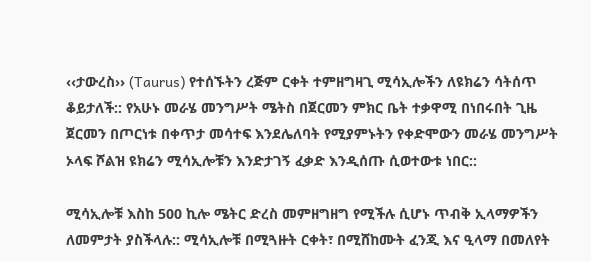‹‹ታውረስ›› (Taurus) የተሰኙትን ረጅም ርቀት ተምዘግዛጊ ሚሳኢሎችን ለዩክሬን ሳትሰጥ ቆይታለች:: የአሁኑ መራሄ መንግሥት ሜትስ በጀርመን ምክር ቤት ተቃዋሚ በነበሩበት ጊዜ ጀርመን በጦርነቱ በቀጥታ መሳተፍ እንደሌለባት የሚያምኑትን የቀድሞውን መራሄ መንግሥት ኦላፍ ሾልዝ ዩክሬን ሚሳኢሎቹን እንድታገኝ ፈቃድ እንዲሰጡ ሲወተውቱ ነበር::

ሚሳኢሎቹ እስከ 500 ኪሎ ሜትር ድረስ መምዘግዘግ የሚችሉ ሲሆኑ ጥብቅ ኢላማዎችን ለመምታት ያስችላሉ:: ሚሳኢሎቹ በሚጓዙት ርቀት፣ በሚሸከሙት ፈንጂ እና ዒላማ በመለየት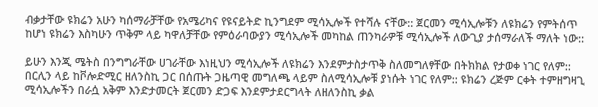ብቃታቸው ዩክሬን አሁን ካሰማራቻቸው የአሜሪካና የዩናይትድ ኪንግደም ሚሳኢሎች የተሻሉ ናቸው:: ጀርመን ሚሳኢሎቹን ለዩክሬን የምትሰጥ ከሆነ ዩክሬን እስካሁን ጥቅም ላይ ካዋለቻቸው የምዕራባውያን ሚሳኢሎች መካከል ጠንካራዎቹ ሚሳኢሎች ለውጊያ ታሰማራለች ማለት ነው::

ይሁን እንጂ ሜትስ በንግግራቸው ሀገራቸው እነዚህን ሚሳኢሎች ለዩክሬን እንደምታስታጥቅ ስለመግለፃቸው በትክክል የታወቀ ነገር የለም:: በርሊን ላይ ከቮሎድሚር ዘለንስኪ ጋር በሰጡት ጋዜጣዊ መግለጫ ላይም ስለሚሳኢሎቹ ያነሱት ነገር የለም:: ዩክሬን ረጅም ርቀት ተምዘግዛጊ ሚሳኢሎችን በራሷ አቅም እንድታመርት ጀርመን ድጋፍ እንደምታደርግላት ለዘለንስኪ ቃል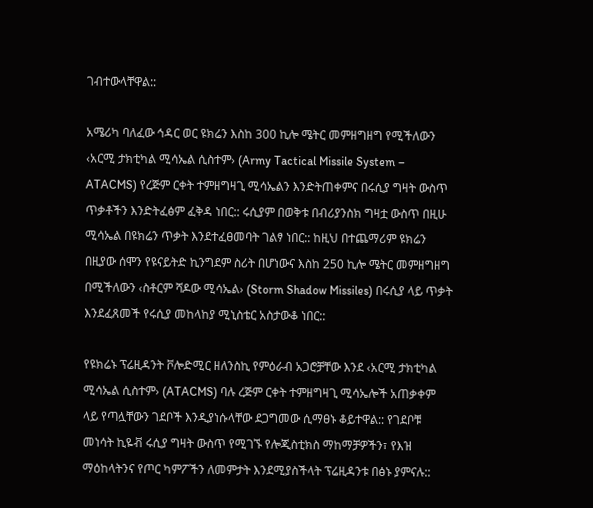ገብተውላቸዋል::

አሜሪካ ባለፈው ኅዳር ወር ዩክሬን እስከ 300 ኪሎ ሜትር መምዘግዘግ የሚችለውን ‹አርሚ ታክቲካል ሚሳኤል ሲስተም› (Army Tactical Missile System – ATACMS) የረጅም ርቀት ተምዘግዛጊ ሚሳኤልን እንድትጠቀምና በሩሲያ ግዛት ውስጥ ጥቃቶችን እንድትፈፅም ፈቅዳ ነበር:: ሩሲያም በወቅቱ በብሪያንስክ ግዛቷ ውስጥ በዚሁ ሚሳኤል በዩክሬን ጥቃት እንደተፈፀመባት ገልፃ ነበር:: ከዚህ በተጨማሪም ዩክሬን በዚያው ሰሞን የዩናይትድ ኪንግደም ስሪት በሆነውና እስከ 250 ኪሎ ሜትር መምዘግዘግ በሚችለውን ‹ስቶርም ሻዶው ሚሳኤል› (Storm Shadow Missiles) በሩሲያ ላይ ጥቃት እንደፈጸመች የሩሲያ መከላከያ ሚኒስቴር አስታውቆ ነበር::

የዩክሬኑ ፕሬዚዳንት ቮሎድሚር ዘለንስኪ የምዕራብ አጋሮቻቸው እንደ ‹አርሚ ታክቲካል ሚሳኤል ሲስተም› (ATACMS) ባሉ ረጅም ርቀት ተምዘግዛጊ ሚሳኤሎች አጠቃቀም ላይ የጣሏቸውን ገደቦች እንዲያነሱላቸው ደጋግመው ሲማፀኑ ቆይተዋል:: የገደቦቹ መነሳት ኪዬቭ ሩሲያ ግዛት ውስጥ የሚገኙ የሎጂስቲክስ ማከማቻዎችን፣ የእዝ ማዕከላትንና የጦር ካምፖችን ለመምታት እንደሚያስችላት ፕሬዚዳንቱ በፅኑ ያምናሉ::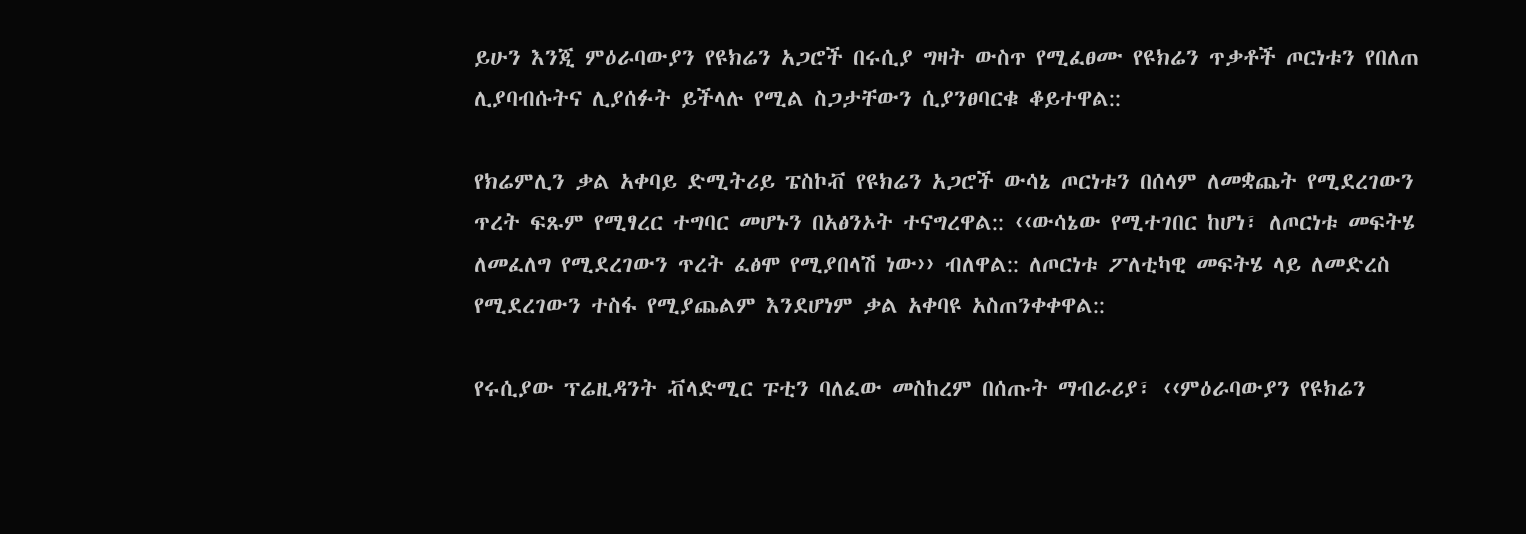ይሁን እንጂ ምዕራባውያን የዩክሬን አጋሮች በሩሲያ ግዛት ውስጥ የሚፈፀሙ የዩክሬን ጥቃቶች ጦርነቱን የበለጠ ሊያባብሱትና ሊያሰፉት ይችላሉ የሚል ስጋታቸውን ሲያንፀባርቁ ቆይተዋል::

የክሬምሊን ቃል አቀባይ ድሚትሪይ ፔስኮቭ የዩክሬን አጋሮች ውሳኔ ጦርነቱን በሰላም ለመቋጨት የሚደረገውን ጥረት ፍጹም የሚፃረር ተግባር መሆኑን በአፅንኦት ተናግረዋል:: ‹‹ውሳኔው የሚተገበር ከሆነ፣ ለጦርነቱ መፍትሄ ለመፈለግ የሚደረገውን ጥረት ፈፅሞ የሚያበላሽ ነው›› ብለዋል:: ለጦርነቱ ፖለቲካዊ መፍትሄ ላይ ለመድረስ የሚደረገውን ተስፋ የሚያጨልም እንደሆነም ቃል አቀባዩ አስጠንቀቀዋል::

የሩሲያው ፕሬዚዳንት ቭላድሚር ፑቲን ባለፈው መስከረም በሰጡት ማብራሪያ፣ ‹‹ምዕራባውያን የዩክሬን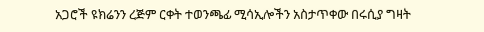አጋሮች ዩክሬንን ረጅም ርቀት ተወንጫፊ ሚሳኢሎችን አስታጥቀው በሩሲያ ግዛት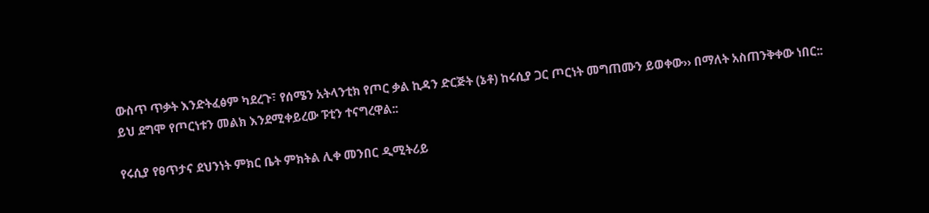ውስጥ ጥቃት እንድትፈፅም ካደረጉ፣ የሰሜን አትላንቲክ የጦር ቃል ኪዳን ድርጅት (ኔቶ) ከሩሲያ ጋር ጦርነት መግጠሙን ይወቀው›› በማለት አስጠንቅቀው ነበር:: ይህ ደግሞ የጦርነቱን መልክ እንደሚቀይረው ፑቲን ተናግረዋል::

የሩሲያ የፀጥታና ደህንነት ምክር ቤት ምክትል ሊቀ መንበር ዲሚትሪይ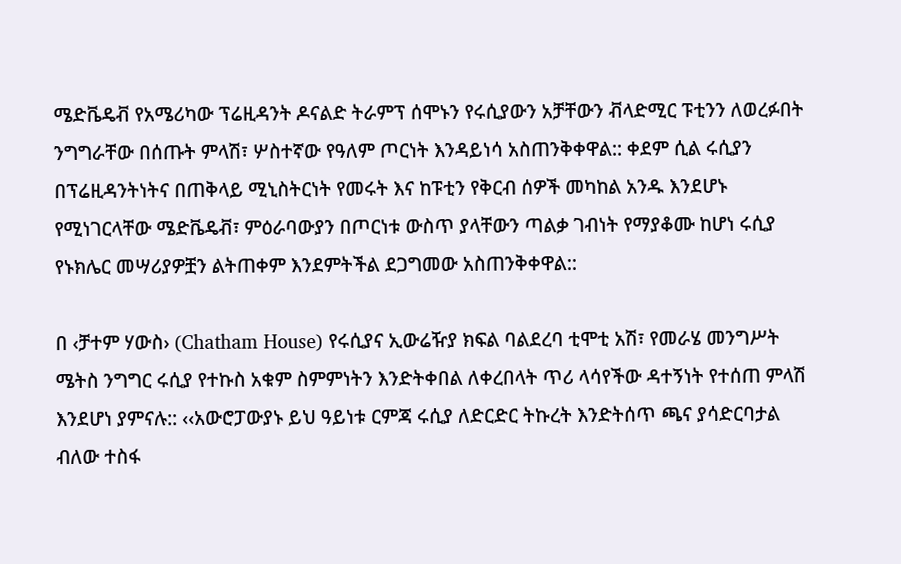ሜድቬዴቭ የአሜሪካው ፕሬዚዳንት ዶናልድ ትራምፕ ሰሞኑን የሩሲያውን አቻቸውን ቭላድሚር ፑቲንን ለወረፉበት ንግግራቸው በሰጡት ምላሽ፣ ሦስተኛው የዓለም ጦርነት እንዳይነሳ አስጠንቅቀዋል:: ቀደም ሲል ሩሲያን በፕሬዚዳንትነትና በጠቅላይ ሚኒስትርነት የመሩት እና ከፑቲን የቅርብ ሰዎች መካከል አንዱ እንደሆኑ የሚነገርላቸው ሜድቬዴቭ፣ ምዕራባውያን በጦርነቱ ውስጥ ያላቸውን ጣልቃ ገብነት የማያቆሙ ከሆነ ሩሲያ የኑክሌር መሣሪያዎቿን ልትጠቀም እንደምትችል ደጋግመው አስጠንቅቀዋል::

በ ‹ቻተም ሃውስ› (Chatham House) የሩሲያና ኢውሬዥያ ክፍል ባልደረባ ቲሞቲ አሽ፣ የመራሄ መንግሥት ሜትስ ንግግር ሩሲያ የተኩስ አቁም ስምምነትን እንድትቀበል ለቀረበላት ጥሪ ላሳየችው ዳተኝነት የተሰጠ ምላሽ እንደሆነ ያምናሉ:: ‹‹አውሮፓውያኑ ይህ ዓይነቱ ርምጃ ሩሲያ ለድርድር ትኩረት እንድትሰጥ ጫና ያሳድርባታል ብለው ተስፋ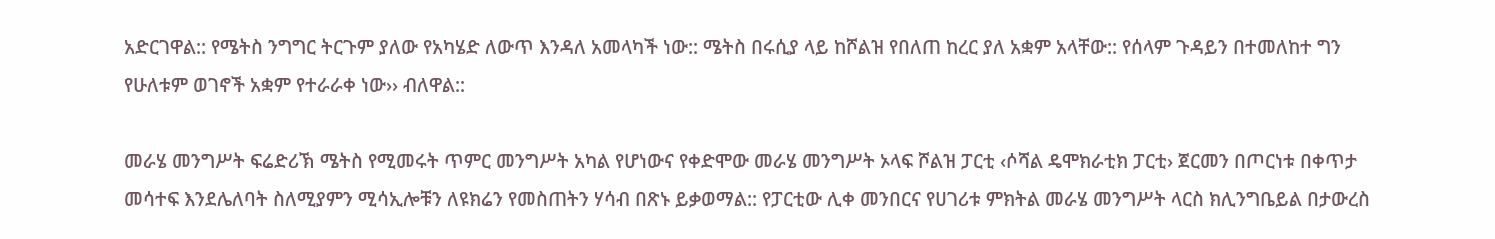አድርገዋል:: የሜትስ ንግግር ትርጉም ያለው የአካሄድ ለውጥ እንዳለ አመላካች ነው:: ሜትስ በሩሲያ ላይ ከሾልዝ የበለጠ ከረር ያለ አቋም አላቸው:: የሰላም ጉዳይን በተመለከተ ግን የሁለቱም ወገኖች አቋም የተራራቀ ነው›› ብለዋል::

መራሄ መንግሥት ፍሬድሪኽ ሜትስ የሚመሩት ጥምር መንግሥት አካል የሆነውና የቀድሞው መራሄ መንግሥት ኦላፍ ሾልዝ ፓርቲ ‹ሶሻል ዴሞክራቲክ ፓርቲ› ጀርመን በጦርነቱ በቀጥታ መሳተፍ እንደሌለባት ስለሚያምን ሚሳኢሎቹን ለዩክሬን የመስጠትን ሃሳብ በጽኑ ይቃወማል:: የፓርቲው ሊቀ መንበርና የሀገሪቱ ምክትል መራሄ መንግሥት ላርስ ክሊንግቤይል በታውረስ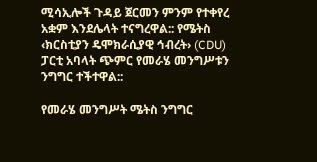ሚሳኢሎች ጉዳይ ጀርመን ምንም የተቀየረ አቋም እንደሌላት ተናግረዋል:: የሜትስ ‹ክርስቲያን ዴሞክራሲያዊ ኅብረት› (CDU) ፓርቲ አባላት ጭምር የመራሄ መንግሥቱን ንግግር ተችተዋል::

የመራሄ መንግሥት ሜትስ ንግግር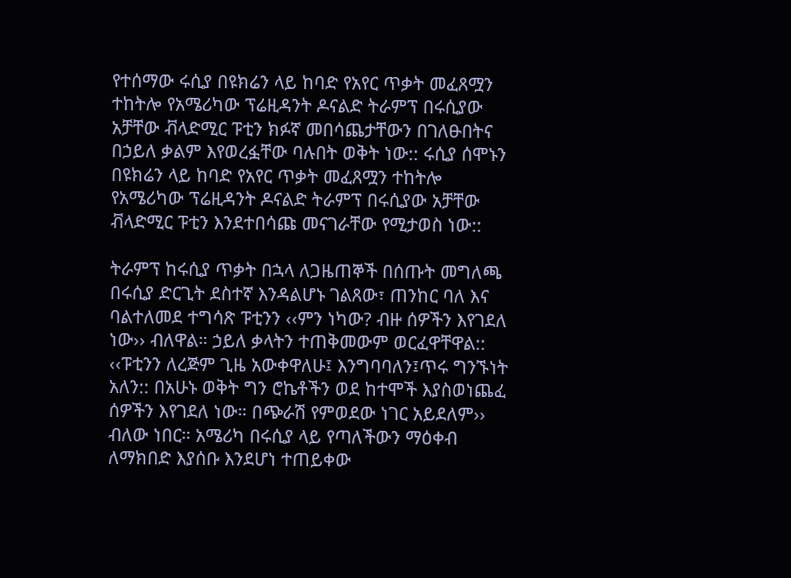የተሰማው ሩሲያ በዩክሬን ላይ ከባድ የአየር ጥቃት መፈጸሟን ተከትሎ የአሜሪካው ፕሬዚዳንት ዶናልድ ትራምፕ በሩሲያው አቻቸው ቭላድሚር ፑቲን ክፉኛ መበሳጨታቸውን በገለፁበትና በኃይለ ቃልም እየወረፏቸው ባሉበት ወቅት ነው:: ሩሲያ ሰሞኑን በዩክሬን ላይ ከባድ የአየር ጥቃት መፈጸሟን ተከትሎ የአሜሪካው ፕሬዚዳንት ዶናልድ ትራምፕ በሩሲያው አቻቸው ቭላድሚር ፑቲን እንደተበሳጩ መናገራቸው የሚታወስ ነው::

ትራምፕ ከሩሲያ ጥቃት በኋላ ለጋዜጠኞች በሰጡት መግለጫ በሩሲያ ድርጊት ደስተኛ እንዳልሆኑ ገልጸው፣ ጠንከር ባለ እና ባልተለመደ ተግሳጽ ፑቲንን ‹‹ምን ነካው? ብዙ ሰዎችን እየገደለ ነው›› ብለዋል። ኃይለ ቃላትን ተጠቅመውም ወርፈዋቸዋል:: ‹‹ፑቲንን ለረጅም ጊዜ አውቀዋለሁ፤ እንግባባለን፤ጥሩ ግንኙነት አለን:: በአሁኑ ወቅት ግን ሮኬቶችን ወደ ከተሞች እያስወነጨፈ ሰዎችን እየገደለ ነው። በጭራሽ የምወደው ነገር አይደለም›› ብለው ነበር። አሜሪካ በሩሲያ ላይ የጣለችውን ማዕቀብ ለማክበድ እያሰቡ እንደሆነ ተጠይቀው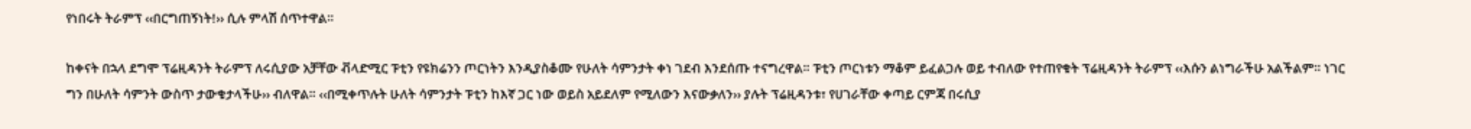የነበሩት ትራምፕ ‹‹በርግጠኝነት!›› ሲሉ ምላሽ ሰጥተዋል።

ከቀናት በኋላ ደግሞ ፕሬዚዳንት ትራምፕ ለሩሲያው አቻቸው ቭላድሚር ፑቲን የዩክሬንን ጦርነትን እንዲያስቆሙ የሁለት ሳምንታት ቀነ ገደብ እንደሰጡ ተናግረዋል። ፑቲን ጦርነቱን ማቆም ይፈልጋሉ ወይ ተብለው የተጠየቁት ፕሬዚዳንት ትራምፕ ‹‹እሱን ልነግራችሁ አልችልም። ነገር ግን በሁለት ሳምንት ውስጥ ታውቁታላችሁ›› ብለዋል። ‹‹በሚቀጥሉት ሁለት ሳምንታት ፑቲን ከእኛ ጋር ነው ወይስ አይደለም የሚለውን እናውቃለን›› ያሉት ፕሬዚዳንቱ፣ የሀገራቸው ቀጣይ ርምጃ በሩሲያ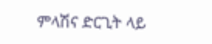ምላሽና ድርጊት ላይ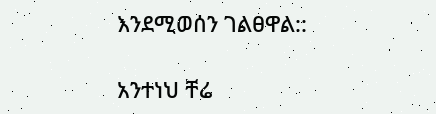እንደሚወሰን ገልፀዋል::

አንተነህ ቸሬ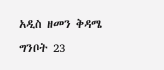አዲስ ዘመን ቅዳሜ ግንቦት 23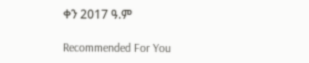ቀን 2017 ዓ.ም

Recommended For You